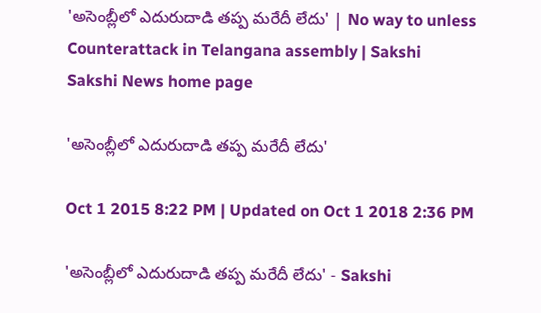'అసెంబ్లీలో ఎదురుదాడి తప్ప మరేదీ లేదు' | No way to unless Counterattack in Telangana assembly | Sakshi
Sakshi News home page

'అసెంబ్లీలో ఎదురుదాడి తప్ప మరేదీ లేదు'

Oct 1 2015 8:22 PM | Updated on Oct 1 2018 2:36 PM

'అసెంబ్లీలో ఎదురుదాడి తప్ప మరేదీ లేదు' - Sakshi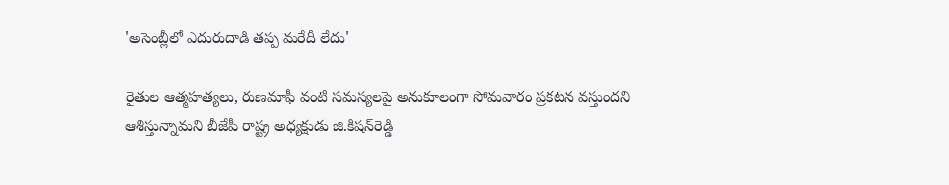'అసెంబ్లీలో ఎదురుదాడి తప్ప మరేదీ లేదు'

రైతుల ఆత్మహత్యలు, రుణమాఫీ వంటి సమస్యలపై అనుకూలంగా సోమవారం ప్రకటన వస్తుందని ఆశిస్తున్నామని బీజేపీ రాష్ట్ర అధ్యక్షుడు జి.కిషన్‌రెడ్డి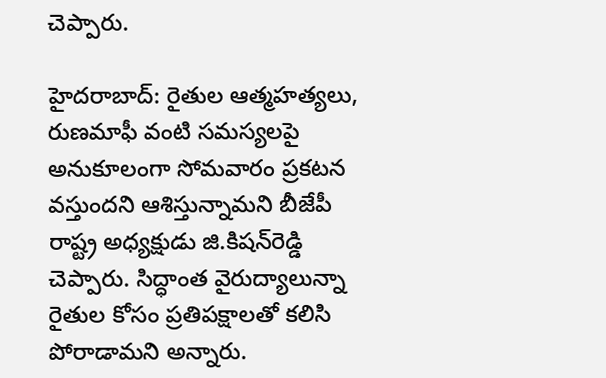చెప్పారు.

హైదరాబాద్: రైతుల ఆత్మహత్యలు, రుణమాఫీ వంటి సమస్యలపై అనుకూలంగా సోమవారం ప్రకటన వస్తుందని ఆశిస్తున్నామని బీజేపీ రాష్ట్ర అధ్యక్షుడు జి.కిషన్‌రెడ్డి చెప్పారు. సిద్ధాంత వైరుద్యాలున్నా రైతుల కోసం ప్రతిపక్షాలతో కలిసి పోరాడామని అన్నారు.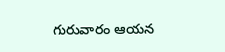గురువారం ఆయన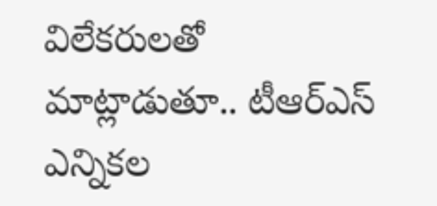విలేకరులతో మాట్లాడుతూ.. టీఆర్ఎస్ ఎన్నికల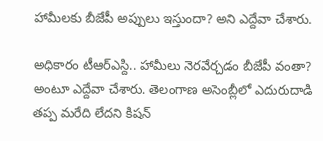హామీలకు బీజేపీ అప్పులు ఇస్తుందా? అని ఎద్దేవా చేశారు.

అధికారం టీఆర్ఎస్ది.. హామీలు నెరవేర్చడం బీజేపీ వంతా? అంటూ ఎద్దేవా చేశారు. తెలంగాణ అసెంబ్లీలో ఎదురుదాడి తప్ప మరేది లేదని కిషన్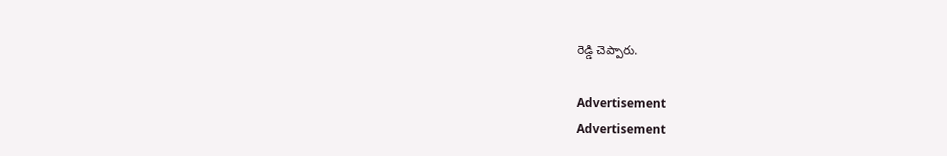రెడ్డి చెప్పారు.

Advertisement
Advertisement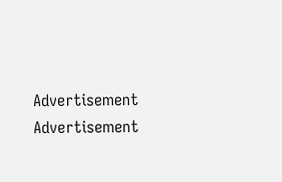Advertisement
Advertisement